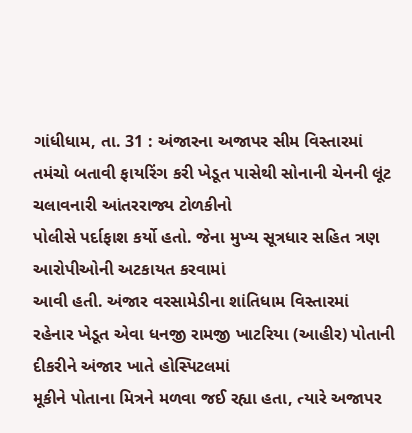ગાંધીધામ, તા. 31 : અંજારના અજાપર સીમ વિસ્તારમાં
તમંચો બતાવી ફાયરિંગ કરી ખેડૂત પાસેથી સોનાની ચેનની લૂંટ ચલાવનારી આંતરરાજ્ય ટોળકીનો
પોલીસે પર્દાફાશ કર્યો હતો. જેના મુખ્ય સૂત્રધાર સહિત ત્રણ આરોપીઓની અટકાયત કરવામાં
આવી હતી. અંજાર વરસામેડીના શાંતિધામ વિસ્તારમાં
રહેનાર ખેડૂત એવા ધનજી રામજી ખાટરિયા (આહીર) પોતાની દીકરીને અંજાર ખાતે હોસ્પિટલમાં
મૂકીને પોતાના મિત્રને મળવા જઈ રહ્યા હતા, ત્યારે અજાપર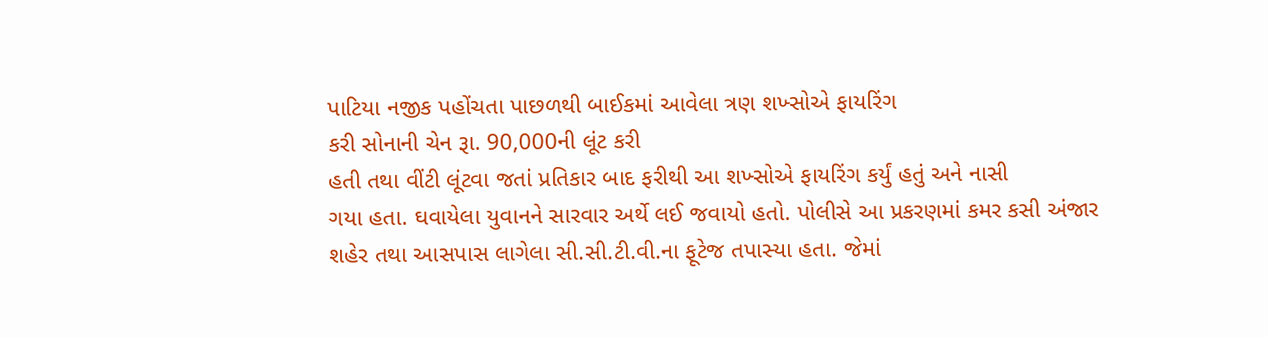પાટિયા નજીક પહોંચતા પાછળથી બાઈકમાં આવેલા ત્રણ શખ્સોએ ફાયરિંગ
કરી સોનાની ચેન રૂા. 90,000ની લૂંટ કરી
હતી તથા વીંટી લૂંટવા જતાં પ્રતિકાર બાદ ફરીથી આ શખ્સોએ ફાયરિંગ કર્યું હતું અને નાસી
ગયા હતા. ઘવાયેલા યુવાનને સારવાર અર્થે લઈ જવાયો હતો. પોલીસે આ પ્રકરણમાં કમર કસી અંજાર
શહેર તથા આસપાસ લાગેલા સી.સી.ટી.વી.ના ફૂટેજ તપાસ્યા હતા. જેમાં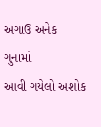અગાઉ અનેક ગુનામાં
આવી ગયેલો અશોક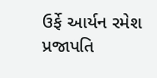ઉર્ફે આર્યન રમેશ પ્રજાપતિ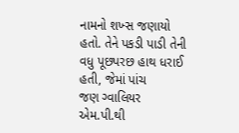નામનો શખ્સ જણાયો હતો. તેને પકડી પાડી તેની
વધુ પૂછપરછ હાથ ધરાઈ હતી, જેમાં પાંચ
જણ ગ્વાલિયર એમ.પી.થી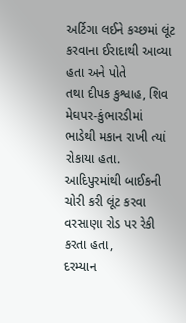અર્ટિગા લઈને કચ્છમાં લૂંટ કરવાના ઈરાદાથી આવ્યા હતા અને પોતે
તથા દીપક કુશ્વાહ, શિવ મેઘપર-કુંભારડીમાં ભાડેથી મકાન રાખી ત્યાં
રોકાયા હતા. આદિપુરમાંથી બાઈકની ચોરી કરી લૂંટ કરવા વરસાણા રોડ પર રેકી કરતા હતા,
દરમ્યાન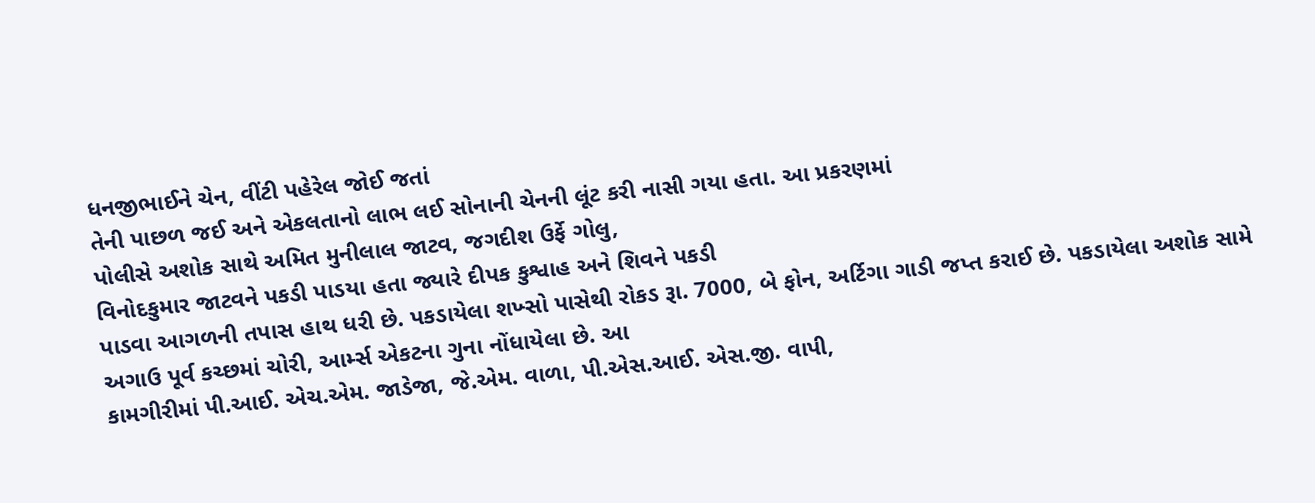ધનજીભાઈને ચેન, વીંટી પહેરેલ જોઈ જતાં
તેની પાછળ જઈ અને એકલતાનો લાભ લઈ સોનાની ચેનની લૂંટ કરી નાસી ગયા હતા. આ પ્રકરણમાં
પોલીસે અશોક સાથે અમિત મુનીલાલ જાટવ, જગદીશ ઉર્ફે ગોલુ,
વિનોદકુમાર જાટવને પકડી પાડયા હતા જ્યારે દીપક કુશ્વાહ અને શિવને પકડી
પાડવા આગળની તપાસ હાથ ધરી છે. પકડાયેલા શખ્સો પાસેથી રોકડ રૂા. 7000, બે ફોન, અર્ટિગા ગાડી જપ્ત કરાઈ છે. પકડાયેલા અશોક સામે
અગાઉ પૂર્વ કચ્છમાં ચોરી, આર્મ્સ એકટના ગુના નોંધાયેલા છે. આ
કામગીરીમાં પી.આઈ. એચ.એમ. જાડેજા, જે.એમ. વાળા, પી.એસ.આઈ. એસ.જી. વાપી,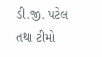ડી.જી. પટેલ તથા ટીમો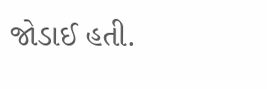જોડાઈ હતી.